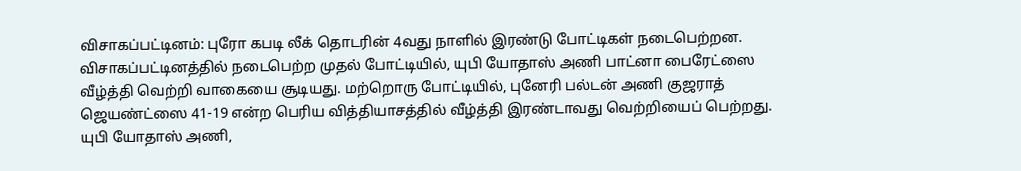விசாகப்பட்டினம்: புரோ கபடி லீக் தொடரின் 4வது நாளில் இரண்டு போட்டிகள் நடைபெற்றன. விசாகப்பட்டினத்தில் நடைபெற்ற முதல் போட்டியில், யுபி யோதாஸ் அணி பாட்னா பைரேட்ஸை வீழ்த்தி வெற்றி வாகையை சூடியது. மற்றொரு போட்டியில், புனேரி பல்டன் அணி குஜராத் ஜெயண்ட்ஸை 41-19 என்ற பெரிய வித்தியாசத்தில் வீழ்த்தி இரண்டாவது வெற்றியைப் பெற்றது.
யுபி யோதாஸ் அணி,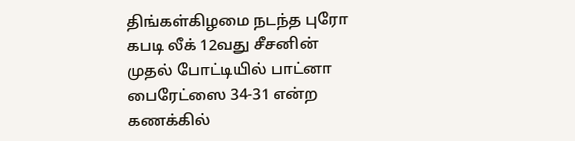திங்கள்கிழமை நடந்த புரோ கபடி லீக் 12வது சீசனின் முதல் போட்டியில் பாட்னா பைரேட்ஸை 34-31 என்ற கணக்கில்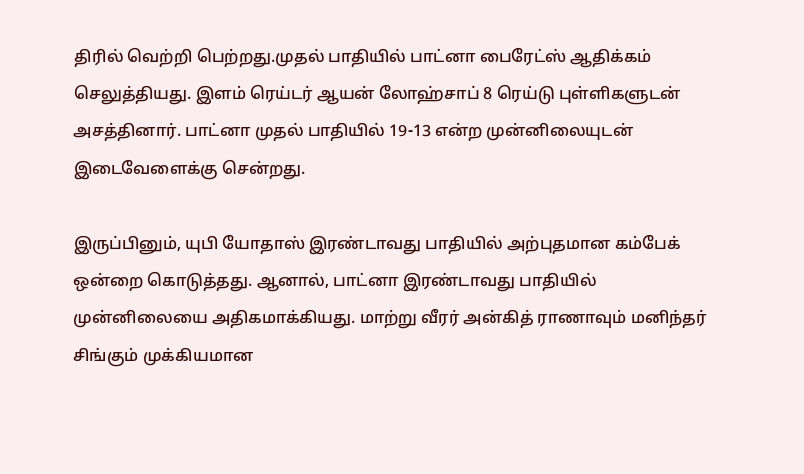திரில் வெற்றி பெற்றது.முதல் பாதியில் பாட்னா பைரேட்ஸ் ஆதிக்கம் செலுத்தியது. இளம் ரெய்டர் ஆயன் லோஹ்சாப் 8 ரெய்டு புள்ளிகளுடன் அசத்தினார். பாட்னா முதல் பாதியில் 19-13 என்ற முன்னிலையுடன் இடைவேளைக்கு சென்றது.

இருப்பினும், யுபி யோதாஸ் இரண்டாவது பாதியில் அற்புதமான கம்பேக் ஒன்றை கொடுத்தது. ஆனால், பாட்னா இரண்டாவது பாதியில் முன்னிலையை அதிகமாக்கியது. மாற்று வீரர் அன்கித் ராணாவும் மனிந்தர் சிங்கும் முக்கியமான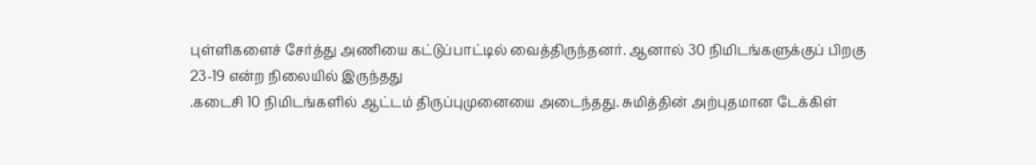புள்ளிகளைச் சேர்த்து அணியை கட்டுப்பாட்டில் வைத்திருந்தனர். ஆனால் 30 நிமிடங்களுக்குப் பிறகு 23-19 என்ற நிலையில் இருந்தது
.கடைசி 10 நிமிடங்களில் ஆட்டம் திருப்புமுனையை அடைந்தது. சுமித்தின் அற்புதமான டேக்கிள்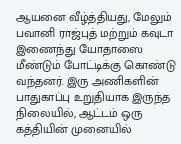ஆயனை வீழ்த்தியது, மேலும் பவானி ராஜ்புத் மற்றும் கவுடா இணைந்து யோதாஸை மீண்டும் போட்டிக்கு கொண்டு வந்தனர். இரு அணிகளின் பாதுகாப்பு உறுதியாக இருந்த நிலையில், ஆட்டம் ஒரு கத்தியின் முனையில்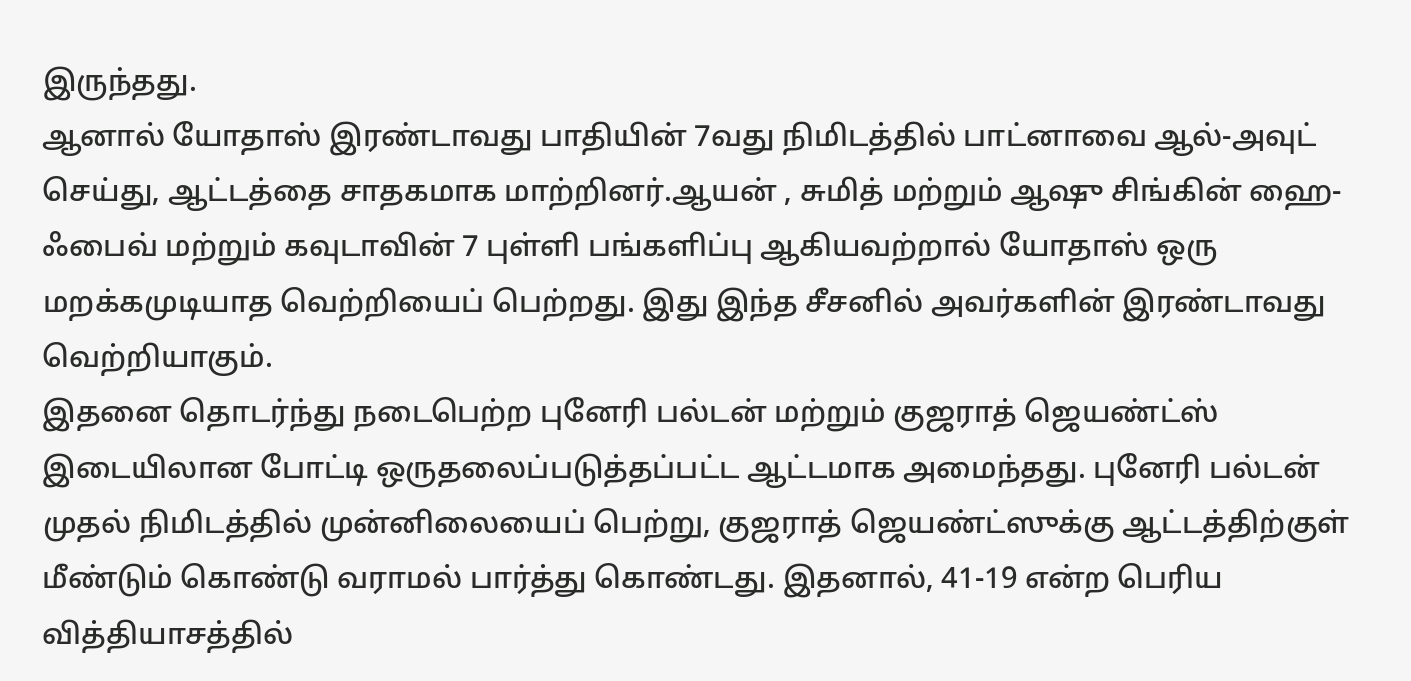இருந்தது.
ஆனால் யோதாஸ் இரண்டாவது பாதியின் 7வது நிமிடத்தில் பாட்னாவை ஆல்-அவுட் செய்து, ஆட்டத்தை சாதகமாக மாற்றினர்.ஆயன் , சுமித் மற்றும் ஆஷு சிங்கின் ஹை-ஃபைவ் மற்றும் கவுடாவின் 7 புள்ளி பங்களிப்பு ஆகியவற்றால் யோதாஸ் ஒரு மறக்கமுடியாத வெற்றியைப் பெற்றது. இது இந்த சீசனில் அவர்களின் இரண்டாவது வெற்றியாகும்.
இதனை தொடர்ந்து நடைபெற்ற புனேரி பல்டன் மற்றும் குஜராத் ஜெயண்ட்ஸ் இடையிலான போட்டி ஒருதலைப்படுத்தப்பட்ட ஆட்டமாக அமைந்தது. புனேரி பல்டன் முதல் நிமிடத்தில் முன்னிலையைப் பெற்று, குஜராத் ஜெயண்ட்ஸுக்கு ஆட்டத்திற்குள் மீண்டும் கொண்டு வராமல் பார்த்து கொண்டது. இதனால், 41-19 என்ற பெரிய வித்தியாசத்தில்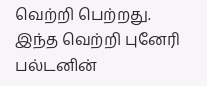வெற்றி பெற்றது. இந்த வெற்றி புனேரி பல்டனின்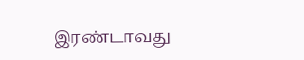இரண்டாவது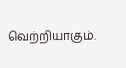வெற்றியாகும்.